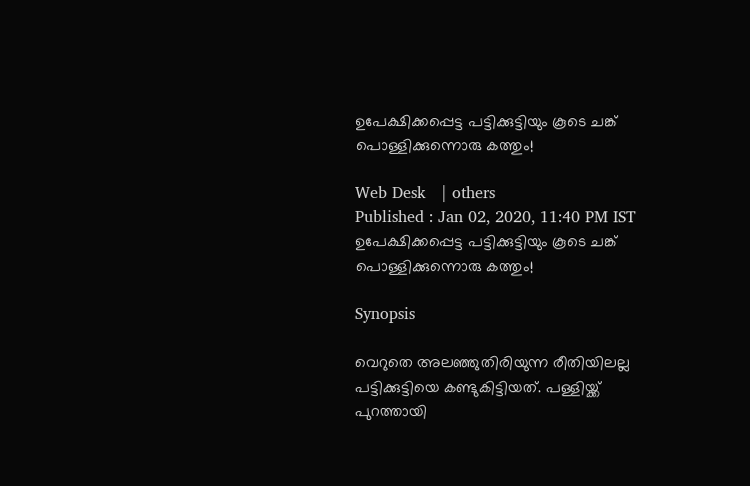ഉപേക്ഷിക്കപ്പെട്ട പട്ടിക്കുട്ടിയും കൂടെ ചങ്ക് പൊള്ളിക്കുന്നൊരു കത്തും!

Web Desk   | others
Published : Jan 02, 2020, 11:40 PM IST
ഉപേക്ഷിക്കപ്പെട്ട പട്ടിക്കുട്ടിയും കൂടെ ചങ്ക് പൊള്ളിക്കുന്നൊരു കത്തും!

Synopsis

വെറുതെ അലഞ്ഞുതിരിയുന്ന രീതിയിലല്ല പട്ടിക്കുട്ടിയെ കണ്ടുകിട്ടിയത്. പള്ളിയ്ക്ക് പുറത്തായി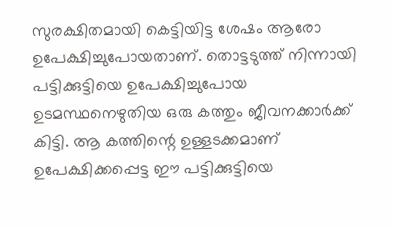സുരക്ഷിതമായി കെട്ടിയിട്ട ശേഷം ആരോ ഉപേക്ഷിച്ചുപോയതാണ്. തൊട്ടടുത്ത് നിന്നായി പട്ടിക്കുട്ടിയെ ഉപേക്ഷിച്ചുപോയ ഉടമസ്ഥനെഴുതിയ ഒരു കത്തും ജീവനക്കാര്‍ക്ക് കിട്ടി. ആ കത്തിന്റെ ഉള്ളടക്കമാണ് ഉപേക്ഷിക്കപ്പെട്ട ഈ പട്ടിക്കുട്ടിയെ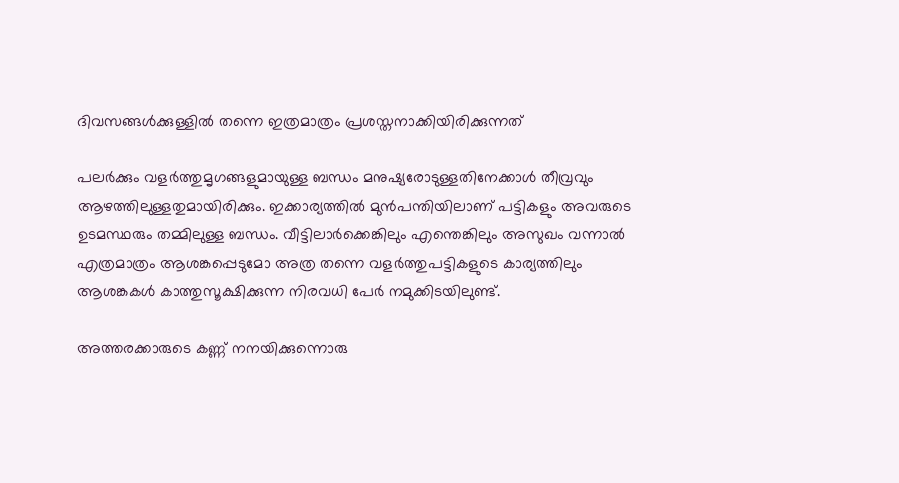ദിവസങ്ങള്‍ക്കുള്ളില്‍ തന്നെ ഇത്രമാത്രം പ്രശസ്തനാക്കിയിരിക്കുന്നത്

പലര്‍ക്കും വളര്‍ത്തുമൃഗങ്ങളുമായുള്ള ബന്ധം മനുഷ്യരോടുള്ളതിനേക്കാള്‍ തീവ്രവും ആഴത്തിലുള്ളതുമായിരിക്കും. ഇക്കാര്യത്തില്‍ മുന്‍പന്തിയിലാണ് പട്ടികളും അവരുടെ ഉടമസ്ഥരും തമ്മിലുള്ള ബന്ധം. വീട്ടിലാര്‍ക്കെങ്കിലും എന്തെങ്കിലും അസുഖം വന്നാല്‍ എത്രമാത്രം ആശങ്കപ്പെടുമോ അത്ര തന്നെ വളര്‍ത്തുപട്ടികളുടെ കാര്യത്തിലും ആശങ്കകള്‍ കാത്തുസൂക്ഷിക്കുന്ന നിരവധി പേര്‍ നമുക്കിടയിലുണ്ട്.

അത്തരക്കാരുടെ കണ്ണ് നനയിക്കുന്നൊരു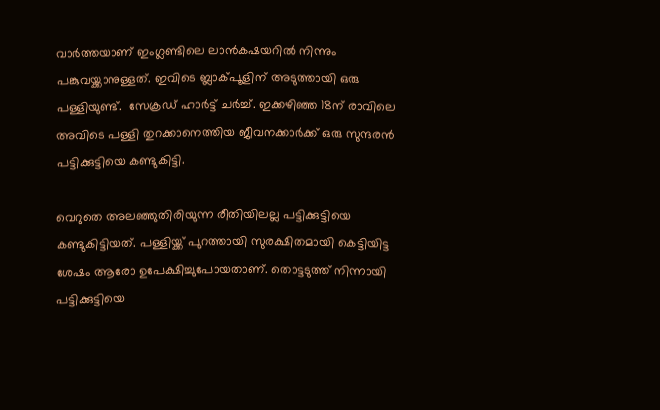വാര്‍ത്തയാണ് ഇംഗ്ലണ്ടിലെ ലാന്‍കഷയറില്‍ നിന്നും പങ്കുവയ്ക്കാനുള്ളത്. ഇവിടെ ബ്ലാക്പൂളിന് അടുത്തായി ഒരു പള്ളിയുണ്ട്.  സേക്രഡ് ഹാര്‍ട്ട് ചര്‍ച്ച്. ഇക്കഴിഞ്ഞ 18ന് രാവിലെ അവിടെ പള്ളി തുറക്കാനെത്തിയ ജീവനക്കാര്‍ക്ക് ഒരു സുന്ദരന്‍ പട്ടിക്കുട്ടിയെ കണ്ടുകിട്ടി.

വെറുതെ അലഞ്ഞുതിരിയുന്ന രീതിയിലല്ല പട്ടിക്കുട്ടിയെ കണ്ടുകിട്ടിയത്. പള്ളിയ്ക്ക് പുറത്തായി സുരക്ഷിതമായി കെട്ടിയിട്ട ശേഷം ആരോ ഉപേക്ഷിച്ചുപോയതാണ്. തൊട്ടടുത്ത് നിന്നായി പട്ടിക്കുട്ടിയെ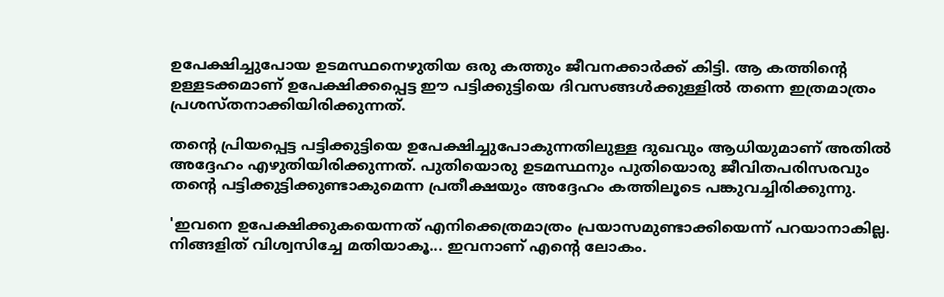ഉപേക്ഷിച്ചുപോയ ഉടമസ്ഥനെഴുതിയ ഒരു കത്തും ജീവനക്കാര്‍ക്ക് കിട്ടി. ആ കത്തിന്റെ ഉള്ളടക്കമാണ് ഉപേക്ഷിക്കപ്പെട്ട ഈ പട്ടിക്കുട്ടിയെ ദിവസങ്ങള്‍ക്കുള്ളില്‍ തന്നെ ഇത്രമാത്രം പ്രശസ്തനാക്കിയിരിക്കുന്നത്.

തന്റെ പ്രിയപ്പെട്ട പട്ടിക്കുട്ടിയെ ഉപേക്ഷിച്ചുപോകുന്നതിലുള്ള ദുഖവും ആധിയുമാണ് അതില്‍ അദ്ദേഹം എഴുതിയിരിക്കുന്നത്. പുതിയൊരു ഉടമസ്ഥനും പുതിയൊരു ജീവിതപരിസരവും തന്റെ പട്ടിക്കുട്ടിക്കുണ്ടാകുമെന്ന പ്രതീക്ഷയും അദ്ദേഹം കത്തിലൂടെ പങ്കുവച്ചിരിക്കുന്നു.

'ഇവനെ ഉപേക്ഷിക്കുകയെന്നത് എനിക്കെത്രമാത്രം പ്രയാസമുണ്ടാക്കിയെന്ന് പറയാനാകില്ല. നിങ്ങളിത് വിശ്വസിച്ചേ മതിയാകൂ... ഇവനാണ് എന്റെ ലോകം.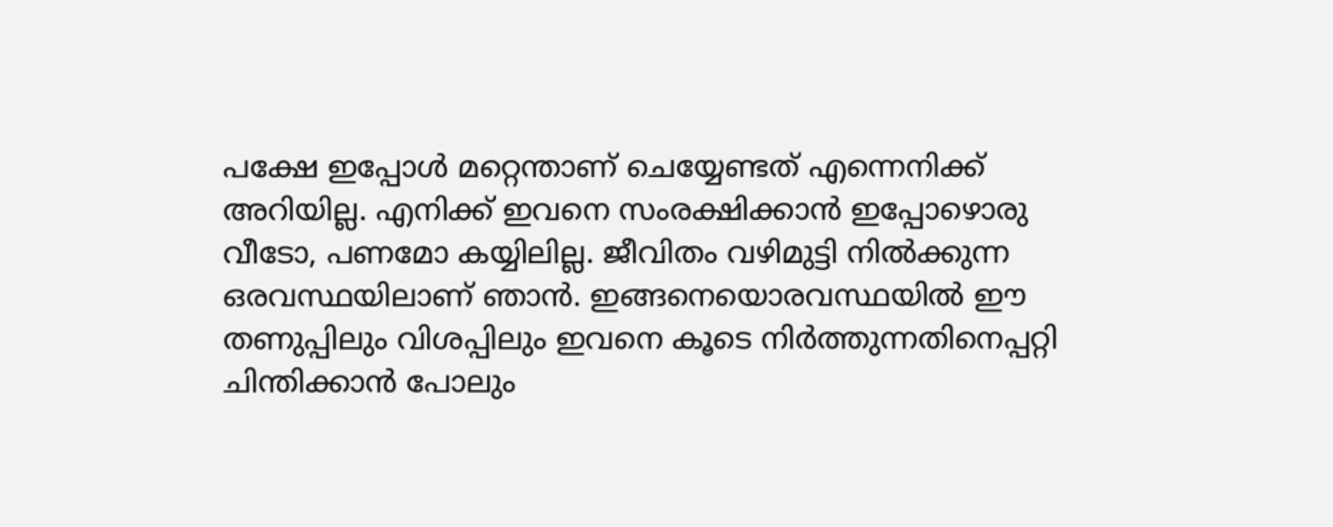പക്ഷേ ഇപ്പോള്‍ മറ്റെന്താണ് ചെയ്യേണ്ടത് എന്നെനിക്ക് അറിയില്ല. എനിക്ക് ഇവനെ സംരക്ഷിക്കാന്‍ ഇപ്പോഴൊരു വീടോ, പണമോ കയ്യിലില്ല. ജീവിതം വഴിമുട്ടി നില്‍ക്കുന്ന ഒരവസ്ഥയിലാണ് ഞാന്‍. ഇങ്ങനെയൊരവസ്ഥയില്‍ ഈ തണുപ്പിലും വിശപ്പിലും ഇവനെ കൂടെ നിര്‍ത്തുന്നതിനെപ്പറ്റി ചിന്തിക്കാന്‍ പോലും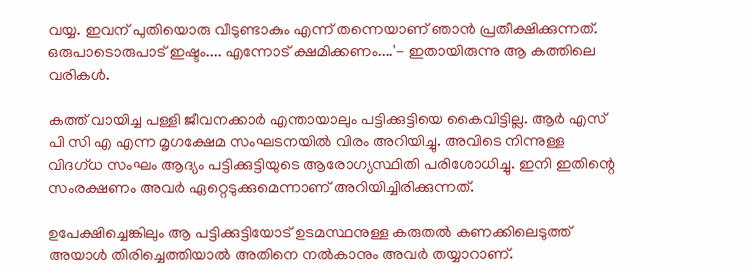വയ്യ. ഇവന് പുതിയൊരു വീടുണ്ടാകും എന്ന് തന്നെയാണ് ഞാന്‍ പ്രതീക്ഷിക്കുന്നത്. ഒരുപാടൊരുപാട് ഇഷ്ടം.... എന്നോട് ക്ഷമിക്കണം....'- ഇതായിരുന്നു ആ കത്തിലെ വരികള്‍.

കത്ത് വായിച്ച പള്ളി ജീവനക്കാര്‍ എന്തായാലും പട്ടിക്കുട്ടിയെ കൈവിട്ടില്ല. ആര്‍ എസ് പി സി എ എന്ന മൃഗക്ഷേമ സംഘടനയില്‍ വിരം അറിയിച്ചു. അവിടെ നിന്നുള്ള വിദഗ്ധ സംഘം ആദ്യം പട്ടിക്കുട്ടിയുടെ ആരോഗ്യസ്ഥിതി പരിശോധിച്ചു. ഇനി ഇതിന്റെ സംരക്ഷണം അവര്‍ ഏറ്റെടുക്കുമെന്നാണ് അറിയിച്ചിരിക്കുന്നത്.

ഉപേക്ഷിച്ചെങ്കിലും ആ പട്ടിക്കുട്ടിയോട് ഉടമസ്ഥനുള്ള കരുതല്‍ കണക്കിലെടുത്ത് അയാള്‍ തിരിച്ചെത്തിയാല്‍ അതിനെ നല്‍കാനും അവര്‍ തയ്യാറാണ്.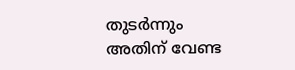തുടര്‍ന്നും അതിന് വേണ്ട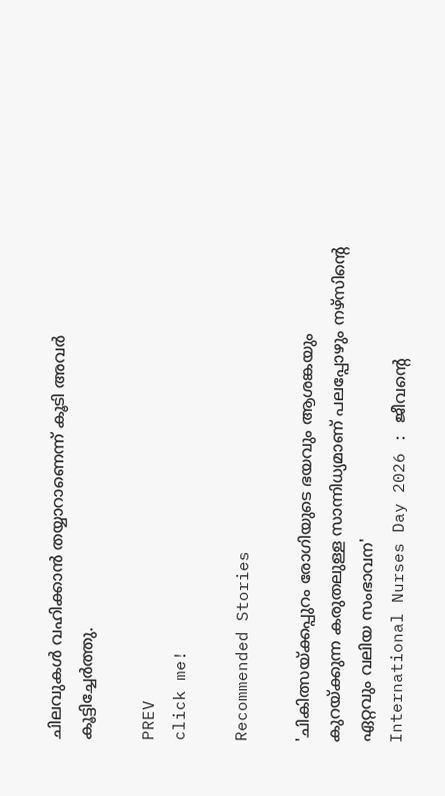ചിലവുകള്‍ വഹിക്കാന്‍ തയ്യാറാണെന്ന് കൂടി അവര്‍ കൂട്ടിച്ചേര്‍ത്തു.

PREV
click me!

Recommended Stories

'ചികിത്സയ്ക്കപ്പുറം രോഗിയുടെ ഭയവും ആശങ്കയും കുറയ്ക്കുന്ന കരുതലുള്ള സാന്നിധ്യമാണ് പലപ്പോഴും നഴ്സിന്റെ ഏറ്റവും വലിയ സംഭാവന'
International Nurses Day 2026 : ജീവന്റെ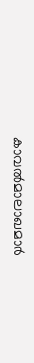കാവൽമാലാഖമാർ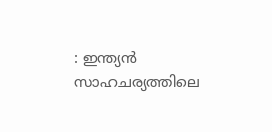: ഇന്ത്യൻ സാഹചര്യത്തിലെ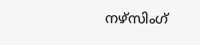നഴ്സിംഗ്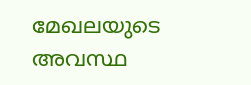മേഖലയുടെ അവസ്ഥ